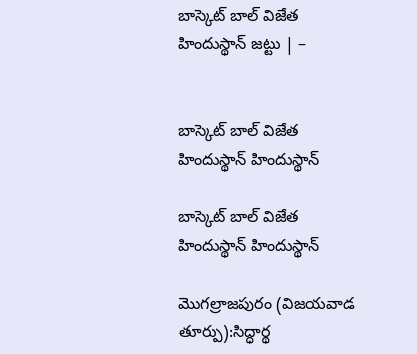బాస్కెట్‌ బాల్‌ విజేత హిందుస్థాన్‌ జట్టు | –


బాస్కెట్‌ బాల్‌ విజేత హిందుస్థాన్‌ హిందుస్థాన్‌

బాస్కెట్‌ బాల్‌ విజేత హిందుస్థాన్‌ హిందుస్థాన్‌

మొగల్రాజపురం (విజయవాడ తూర్పు):సిద్ధార్థ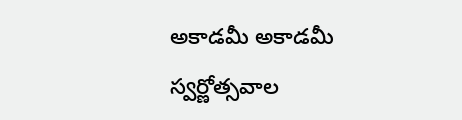అకాడమీ అకాడమీ స్వర్ణోత్సవాల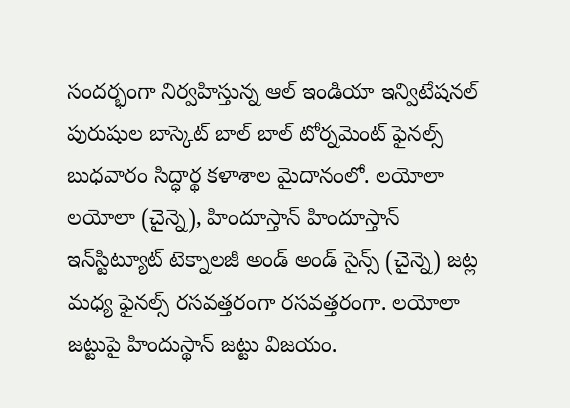సందర్భంగా నిర్వహిస్తున్న ఆల్‌ ఇండియా ఇన్విటేషనల్‌ పురుషుల బాస్కెట్‌ బాల్‌ బాల్‌ టోర్నమెంట్‌ ఫైనల్స్‌ బుధవారం సిద్ధార్థ కళాశాల మైదానంలో. లయోలా లయోలా (చైన్నె), హిందూస్తాన్‌ హిందూస్తాన్‌ ఇన్‌స్టిట్యూట్‌ టెక్నాలజీ అండ్‌ అండ్‌ సైన్స్‌ (చైన్నె) జట్ల మధ్య ఫైనల్స్‌ రసవత్తరంగా రసవత్తరంగా. లయోలా జట్టుపై హిందుస్థాన్‌ జట్టు విజయం.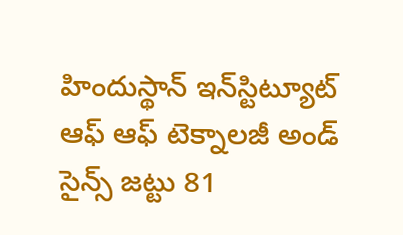హిందుస్థాన్‌ ఇన్‌స్టిట్యూట్‌ ఆఫ్‌ ఆఫ్‌ టెక్నాలజీ అండ్‌ సైన్స్‌ జట్టు 81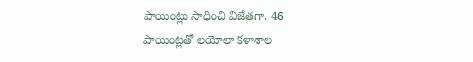పాయింట్లు సాధించి విజేతగా. 46 పాయింట్లతో లయోలా కళాశాల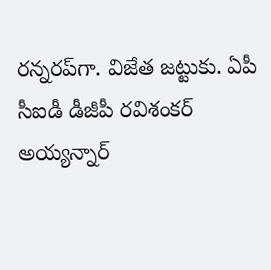రన్నరప్‌గా. విజేత జట్టుకు. ఏపీ సీఐడీ డీజీపీ రవిశంకర్‌ అయ్యన్నార్‌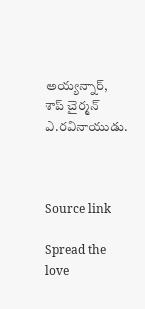అయ్యన్నార్‌, శాప్‌ చైర్మన్‌ ఎ.రవినాయుడు.



Source link

Spread the love